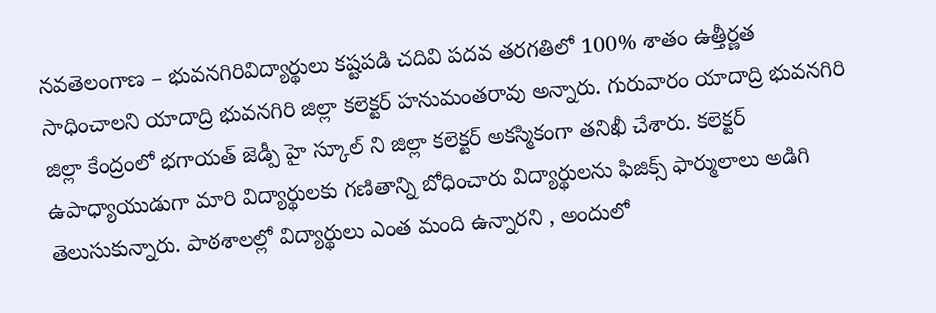నవతెలంగాణ – భువనగిరివిద్యార్థులు కష్టపడి చదివి పదవ తరగతిలో 100% శాతం ఉత్తీర్ణత సాధించాలని యాదాద్రి భువనగిరి జిల్లా కలెక్టర్ హనుమంతరావు అన్నారు. గురువారం యాదాద్రి భువనగిరి జిల్లా కేంద్రంలో భగాయత్ జెడ్పీ హై స్కూల్ ని జిల్లా కలెక్టర్ అకస్మికంగా తనిఖీ చేశారు. కలెక్టర్ ఉపాధ్యాయుడుగా మారి విద్యార్థులకు గణితాన్ని బోధించారు విద్యార్థులను ఫిజిక్స్ ఫార్ములాలు అడిగి తెలుసుకున్నారు. పాఠశాలల్లో విద్యార్థులు ఎంత మంది ఉన్నారని , అందులో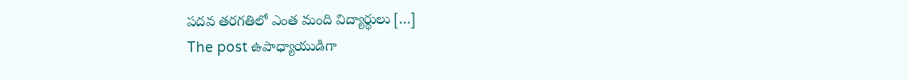పదవ తరగతిలో ఎంత మంది విద్యార్థులు […]
The post ఉపాధ్యాయుడిగా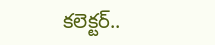కలెక్టర్..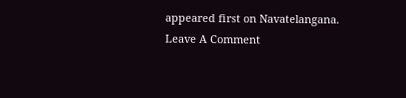appeared first on Navatelangana.
Leave A Comment